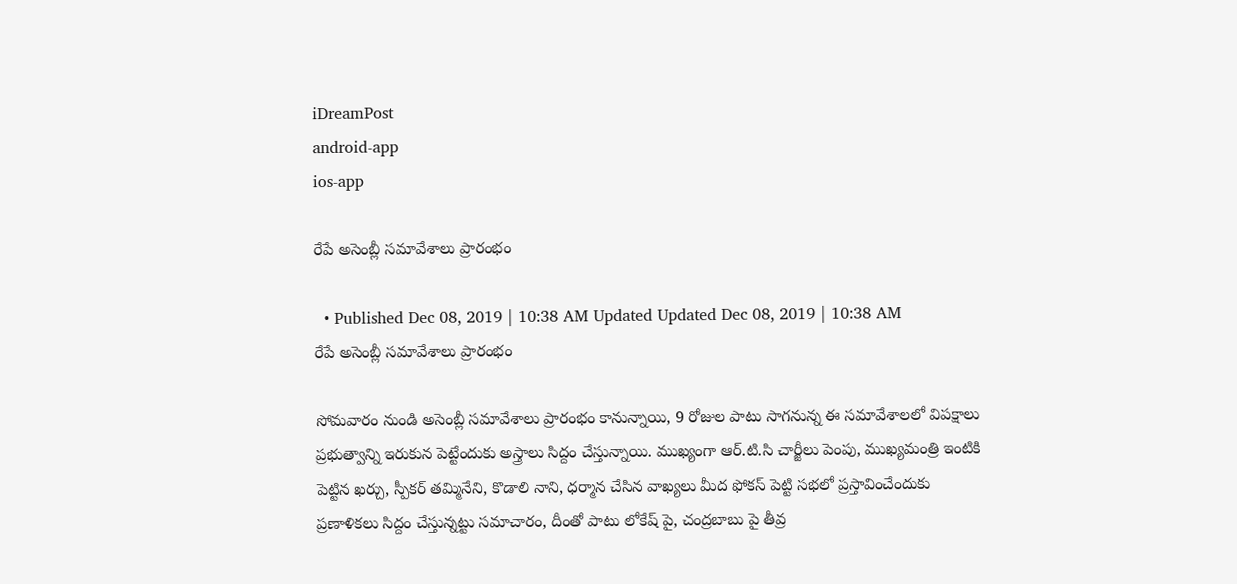iDreamPost
android-app
ios-app

రేపే అసెంబ్లీ సమావేశాలు ప్రారంభం

  • Published Dec 08, 2019 | 10:38 AM Updated Updated Dec 08, 2019 | 10:38 AM
రేపే అసెంబ్లీ సమావేశాలు ప్రారంభం

సోమవారం నుండి అసెంబ్లీ సమావేశాలు ప్రారంభం కానున్నాయి, 9 రోజుల పాటు సాగనున్న ఈ సమావేశాలలో విపక్షాలు ప్రభుత్వాన్ని ఇరుకున పెట్టేందుకు అస్త్రాలు సిద్దం చేస్తున్నాయి. ముఖ్యంగా ఆర్.టి.సి చార్జీలు పెంపు, ముఖ్యమంత్రి ఇంటికి పెట్టిన ఖర్చు, స్పీకర్ తమ్మినేని, కొడాలి నాని, ధర్మాన చేసిన వాఖ్యలు మీద ఫోకస్ పెట్టి సభలో ప్రస్తావించేందుకు ప్రణాళికలు సిద్దం చేస్తున్నట్టు సమాచారం, దీంతో పాటు లోకేష్ పై, చంద్రబాబు పై తీవ్ర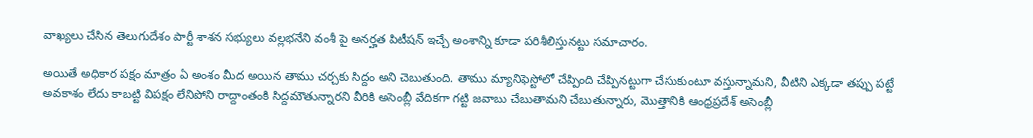వాఖ్యలు చేసిన తెలుగుదేశం పార్టీ శాశన సభ్యులు వల్లభనేని వంశీ పై అనర్హత పిటీషన్ ఇచ్చే అంశాన్ని కూడా పరిశీలిస్తునట్టు సమాచారం.

అయితే అధికార పక్షం మాత్రం ఏ అంశం మీద అయిన తాము చర్చకు సిద్దం అని చెబుతుంది. తాము మ్యానిఫెస్టోలో చేప్పింది చేప్పినట్టుగా చేసుకుంటూ వస్తున్నామని, వీటిని ఎక్కడా తప్పు పట్టే అవకాశం లేదు కాబట్టి విపక్షం లేనిపోని రాద్దాంతంకి సిద్దమౌతున్నారని వీరికి అసెంబ్లీ వేదికగా గట్టి జవాబు చేబుతామని చేబుతున్నారు, మొత్తానికి ఆంధ్రప్రదేశ్ అసెంబ్లీ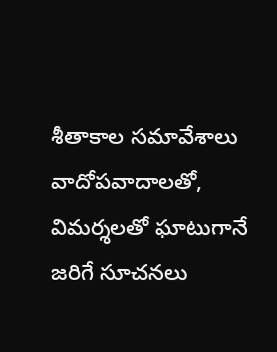శీతాకాల సమావేశాలు వాదోపవాదాలతో, విమర్శలతో ఘాటుగానే జరిగే సూచనలు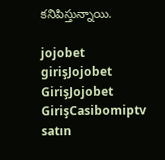కనిపిస్తున్నాయి.

jojobet girişJojobet GirişJojobet GirişCasibomiptv satın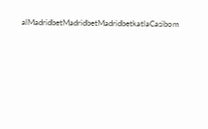alMadridbetMadridbetMadridbetkatlaCasibom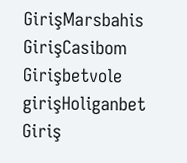GirişMarsbahis GirişCasibom Girişbetvole girişHoliganbet Giriş